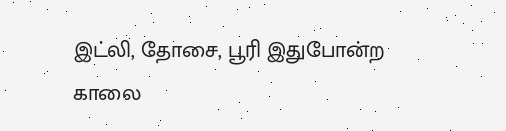இட்லி, தோசை, பூரி இதுபோன்ற காலை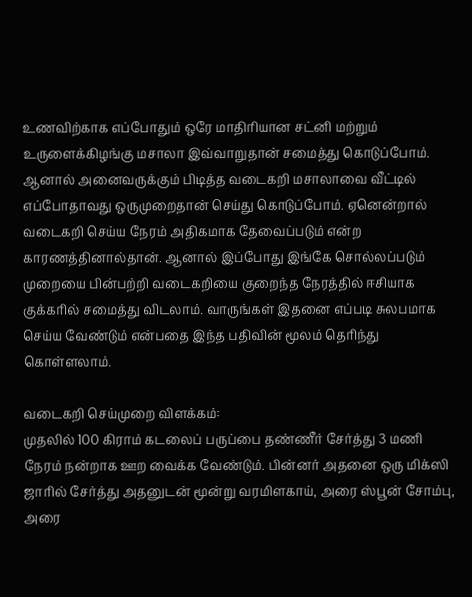உணவிற்காக எப்போதும் ஒரே மாதிரியான சட்னி மற்றும் உருளைக்கிழங்கு மசாலா இவ்வாறுதான் சமைத்து கொடுப்போம். ஆனால் அனைவருக்கும் பிடித்த வடைகறி மசாலாவை வீட்டில் எப்போதாவது ஒருமுறைதான் செய்து கொடுப்போம். ஏனென்றால் வடைகறி செய்ய நேரம் அதிகமாக தேவைப்படும் என்ற காரணத்தினால்தான். ஆனால் இப்போது இங்கே சொல்லப்படும் முறையை பின்பற்றி வடைகறியை குறைந்த நேரத்தில் ஈசியாக குக்கரில் சமைத்து விடலாம். வாருங்கள் இதனை எப்படி சுலபமாக செய்ய வேண்டும் என்பதை இந்த பதிவின் மூலம் தெரிந்து கொள்ளலாம்.

வடைகறி செய்முறை விளக்கம்:
முதலில் 100 கிராம் கடலைப் பருப்பை தண்ணீர் சேர்த்து 3 மணி நேரம் நன்றாக ஊற வைக்க வேண்டும். பின்னர் அதனை ஒரு மிக்ஸி ஜாரில் சேர்த்து அதனுடன் மூன்று வரமிளகாய், அரை ஸ்பூன் சோம்பு, அரை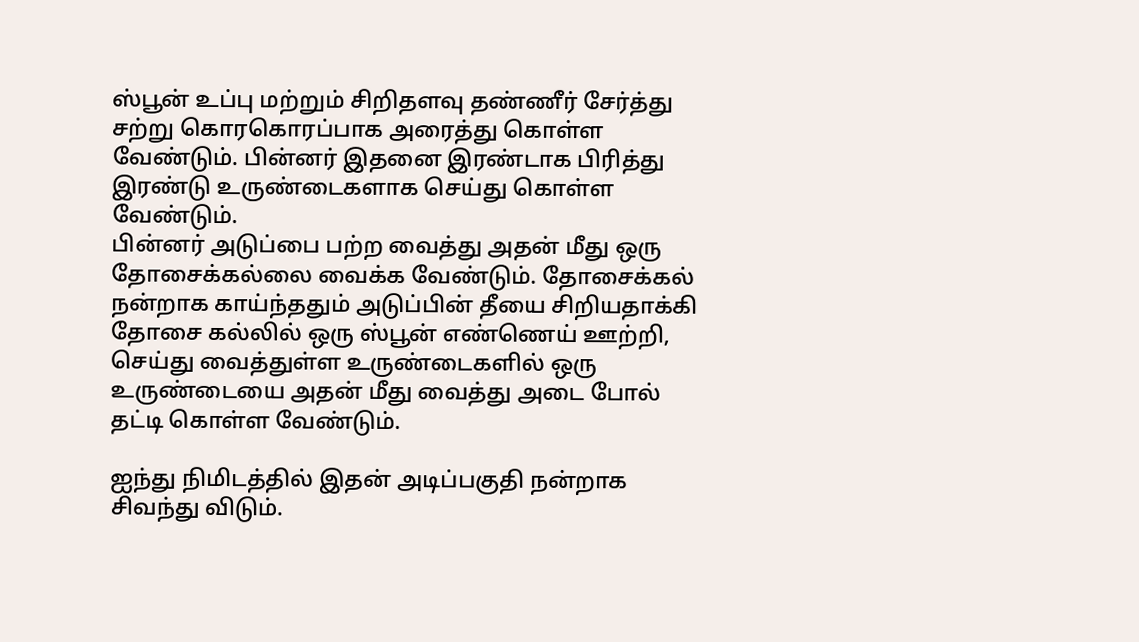ஸ்பூன் உப்பு மற்றும் சிறிதளவு தண்ணீர் சேர்த்து சற்று கொரகொரப்பாக அரைத்து கொள்ள வேண்டும். பின்னர் இதனை இரண்டாக பிரித்து இரண்டு உருண்டைகளாக செய்து கொள்ள வேண்டும்.
பின்னர் அடுப்பை பற்ற வைத்து அதன் மீது ஒரு தோசைக்கல்லை வைக்க வேண்டும். தோசைக்கல் நன்றாக காய்ந்ததும் அடுப்பின் தீயை சிறியதாக்கி தோசை கல்லில் ஒரு ஸ்பூன் எண்ணெய் ஊற்றி, செய்து வைத்துள்ள உருண்டைகளில் ஒரு உருண்டையை அதன் மீது வைத்து அடை போல் தட்டி கொள்ள வேண்டும்.

ஐந்து நிமிடத்தில் இதன் அடிப்பகுதி நன்றாக சிவந்து விடும்.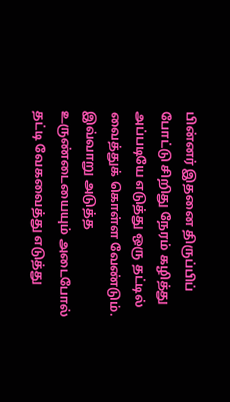பின்னர் இதனை திருப்பிப் போட்டு சிறிது நேரம் கழித்து அப்படியே எடுத்து ஒரு தட்டில் வைத்துக் கொள்ள வேண்டும். இவ்வாறு அடுத்த உருண்டையையும் அடைபோல் தட்டி வேகவைத்து எடுத்து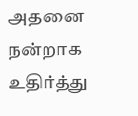அதனை நன்றாக உதிர்த்து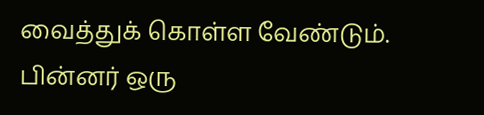வைத்துக் கொள்ள வேண்டும்.
பின்னர் ஒரு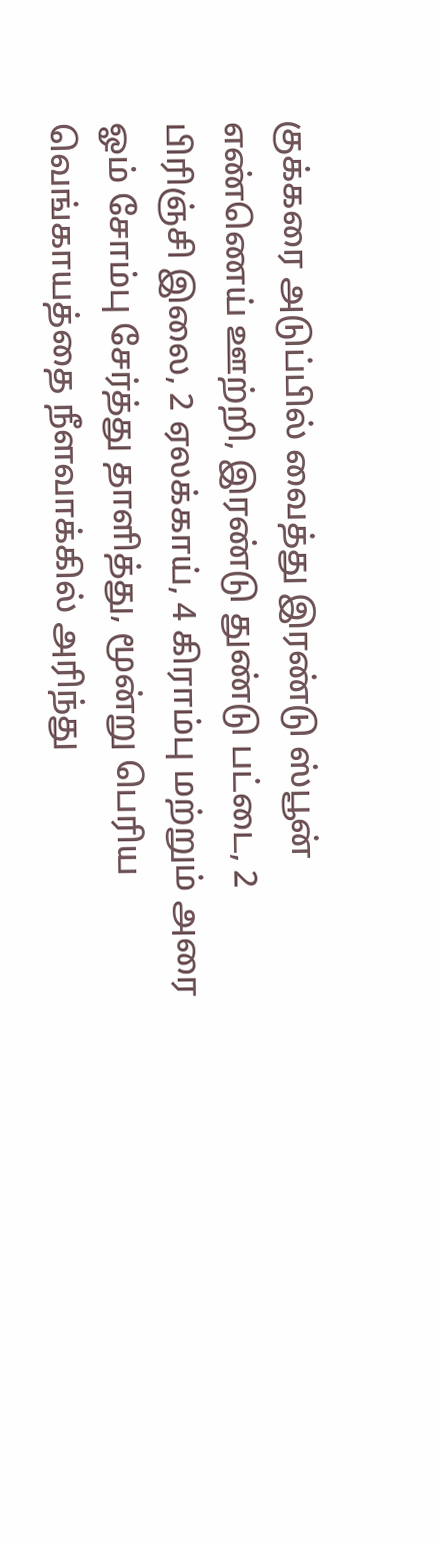குக்கரை அடுப்பில் வைத்து இரண்டு ஸ்பூன் எண்ணெய் ஊற்றி, இரண்டு துண்டு பட்டை, 2 பிரிஞ்சி இலை, 2 ஏலக்காய், 4 கிராம்பு மற்றும் அரை ஓம் சோம்பு சேர்த்து தாளித்து, மூன்று பெரிய வெங்காயத்தை நீளவாக்கில் அரிந்து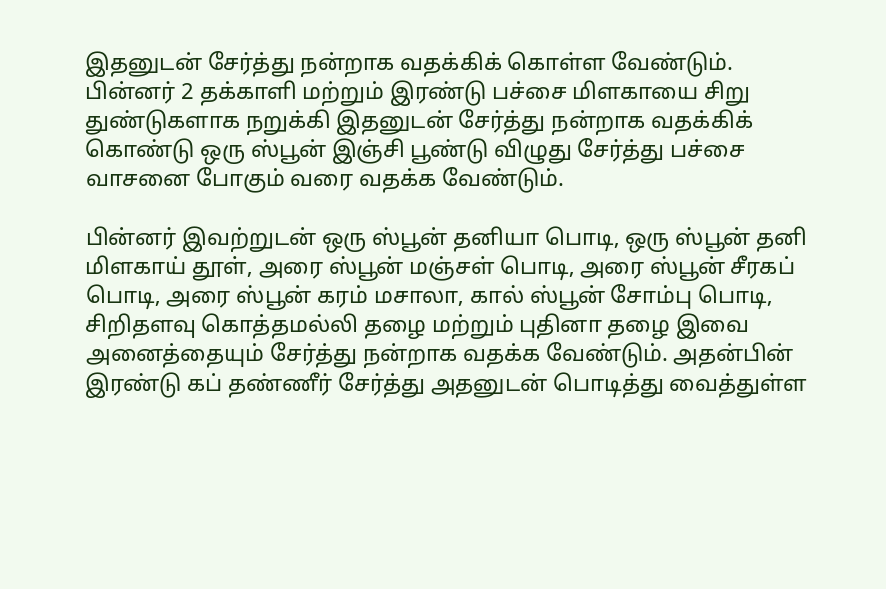இதனுடன் சேர்த்து நன்றாக வதக்கிக் கொள்ள வேண்டும். பின்னர் 2 தக்காளி மற்றும் இரண்டு பச்சை மிளகாயை சிறு துண்டுகளாக நறுக்கி இதனுடன் சேர்த்து நன்றாக வதக்கிக் கொண்டு ஒரு ஸ்பூன் இஞ்சி பூண்டு விழுது சேர்த்து பச்சை வாசனை போகும் வரை வதக்க வேண்டும்.

பின்னர் இவற்றுடன் ஒரு ஸ்பூன் தனியா பொடி, ஒரு ஸ்பூன் தனி மிளகாய் தூள், அரை ஸ்பூன் மஞ்சள் பொடி, அரை ஸ்பூன் சீரகப் பொடி, அரை ஸ்பூன் கரம் மசாலா, கால் ஸ்பூன் சோம்பு பொடி, சிறிதளவு கொத்தமல்லி தழை மற்றும் புதினா தழை இவை அனைத்தையும் சேர்த்து நன்றாக வதக்க வேண்டும். அதன்பின் இரண்டு கப் தண்ணீர் சேர்த்து அதனுடன் பொடித்து வைத்துள்ள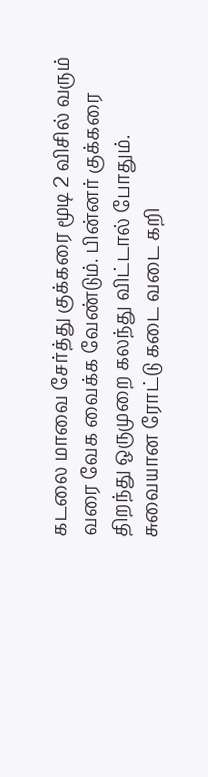கடலை மாவை சேர்த்து குக்கரை மூடி 2 விசில் வரும் வரை வேக வைக்க வேண்டும். பின்னர் குக்கரை திறந்து ஒருமுறை கலந்து விட்டால் போதும். சுவையான ரோட்டு கடை வடை கறி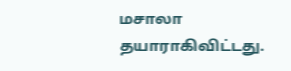மசாலா தயாராகிவிட்டது.